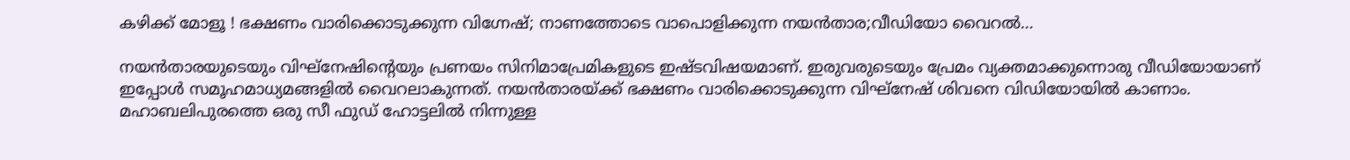കഴിക്ക് മോളൂ ! ഭക്ഷണം വാരിക്കൊടുക്കുന്ന വിഗ്നേഷ്; നാണത്തോടെ വാപൊളിക്കുന്ന നയന്‍താര;വീഡിയോ വൈറല്‍…

നയന്‍താരയുടെയും വിഘ്‌നേഷിന്റെയും പ്രണയം സിനിമാപ്രേമികളുടെ ഇഷ്ടവിഷയമാണ്. ഇരുവരുടെയും പ്രേമം വ്യക്തമാക്കുന്നൊരു വീഡിയോയാണ് ഇപ്പോള്‍ സമൂഹമാധ്യമങ്ങളില്‍ വൈറലാകുന്നത്. നയന്‍താരയ്ക്ക് ഭക്ഷണം വാരിക്കൊടുക്കുന്ന വിഘ്‌നേഷ് ശിവനെ വിഡിയോയില്‍ കാണാം. മഹാബലിപുരത്തെ ഒരു സീ ഫുഡ് ഹോട്ടലില്‍ നിന്നുള്ള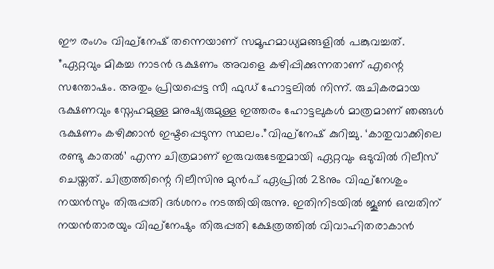ഈ രംഗം വിഘ്‌നേഷ് തന്നെയാണ് സമൂഹമാധ്യമങ്ങളില്‍ പങ്കുവച്ചത്. ”ഏറ്റവും മികച്ച നാടന്‍ ഭക്ഷണം അവളെ കഴിപ്പിക്കുന്നതാണ് എന്റെ സന്തോഷം. അതും പ്രിയപ്പെട്ട സീ ഫുഡ് ഹോട്ടലില്‍ നിന്ന്. രുചികരമായ ഭക്ഷണവും സ്നേഹമുള്ള മനുഷ്യരുമുള്ള ഇത്തരം ഹോട്ടലുകള്‍ മാത്രമാണ് ഞങ്ങള്‍ ഭക്ഷണം കഴിക്കാന്‍ ഇഷ്ടപ്പെടുന്ന സ്ഥലം.”വിഘ്‌നേഷ് കുറിച്ചു. ‘കാതുവാക്കിലെ രണ്ടു കാതല്‍’ എന്ന ചിത്രമാണ് ഇരുവരുടേതുമായി ഏറ്റവും ഒടുവില്‍ റിലീസ് ചെയ്തത്. ചിത്രത്തിന്റെ റിലീസിനു മുന്‍പ് ഏപ്രില്‍ 28നും വിഘ്‌നേശും നയന്‍സും തിരുപ്പതി ദര്‍ശനം നടത്തിയിരുന്നു. ഇതിനിടയില്‍ ജൂണ്‍ ഒമ്പതിന് നയന്‍താരയും വിഘ്‌നേഷും തിരുപ്പതി ക്ഷേത്രത്തില്‍ വിവാഹിതരാകാന്‍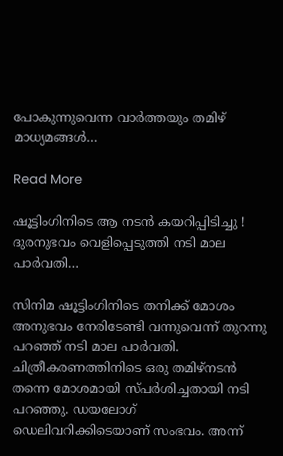പോകുന്നുവെന്ന വാര്‍ത്തയും തമിഴ് മാധ്യമങ്ങള്‍…

Read More

ഷൂട്ടിംഗിനിടെ ആ നടന്‍ കയറിപ്പിടിച്ചു ! ദുരനുഭവം വെളിപ്പെടുത്തി നടി മാല പാര്‍വതി…

സിനിമ ഷൂട്ടിംഗിനിടെ തനിക്ക് മോശം അനുഭവം നേരിടേണ്ടി വന്നുവെന്ന് തുറന്നു പറഞ്ഞ് നടി മാല പാര്‍വതി. ചിത്രീകരണത്തിനിടെ ഒരു തമിഴ്നടന്‍ തന്നെ മോശമായി സ്പര്‍ശിച്ചതായി നടി പറഞ്ഞു. ഡയലോഗ് ഡെലിവറിക്കിടെയാണ് സംഭവം. അന്ന്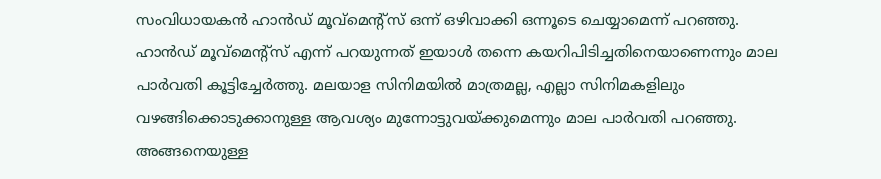സംവിധായകന്‍ ഹാന്‍ഡ് മൂവ്‌മെന്റ്‌സ് ഒന്ന് ഒഴിവാക്കി ഒന്നൂടെ ചെയ്യാമെന്ന് പറഞ്ഞു. ഹാന്‍ഡ് മൂവ്മെന്റ്‌സ് എന്ന് പറയുന്നത് ഇയാള്‍ തന്നെ കയറിപിടിച്ചതിനെയാണെന്നും മാല പാര്‍വതി കൂട്ടിച്ചേര്‍ത്തു. മലയാള സിനിമയില്‍ മാത്രമല്ല, എല്ലാ സിനിമകളിലും വഴങ്ങിക്കൊടുക്കാനുള്ള ആവശ്യം മുന്നോട്ടുവയ്ക്കുമെന്നും മാല പാര്‍വതി പറഞ്ഞു. അങ്ങനെയുള്ള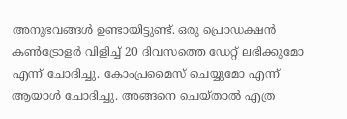അനുഭവങ്ങള്‍ ഉണ്ടായിട്ടുണ്ട്. ഒരു പ്രൊഡക്ഷന്‍ കണ്‍ട്രോളര്‍ വിളിച്ച് 20 ദിവസത്തെ ഡേറ്റ് ലഭിക്കുമോ എന്ന് ചോദിച്ചു. കോംപ്രമൈസ് ചെയ്യുമോ എന്ന് ആയാള്‍ ചോദിച്ചു. അങ്ങനെ ചെയ്താല്‍ എത്ര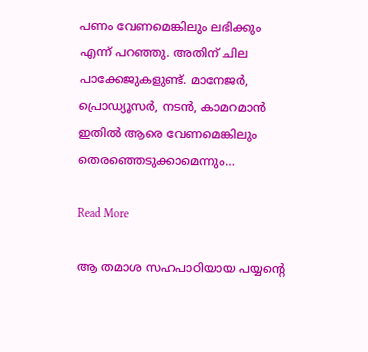പണം വേണമെങ്കിലും ലഭിക്കും എന്ന് പറഞ്ഞു. അതിന് ചില പാക്കേജുകളുണ്ട്. മാനേജര്‍, പ്രൊഡ്യൂസര്‍, നടന്‍, കാമറമാന്‍ ഇതില്‍ ആരെ വേണമെങ്കിലും തെരഞ്ഞെടുക്കാമെന്നും…

Read More

ആ തമാശ സഹപാഠിയായ പയ്യന്റെ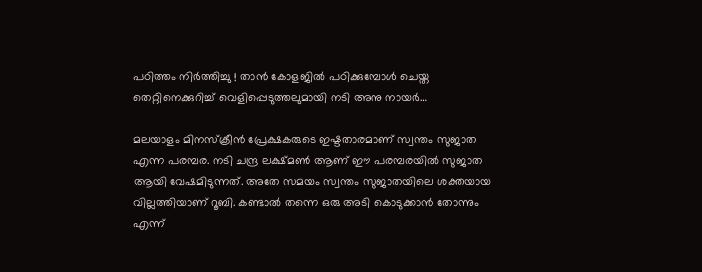പഠിത്തം നിര്‍ത്തിച്ചു ! താന്‍ കോളജില്‍ പഠിക്കുമ്പോള്‍ ചെയ്ത തെറ്റിനെക്കുറിച്ച് വെളിപ്പെടുത്തലുമായി നടി അനു നായര്‍…

മലയാളം മിനസ്‌ക്രീന്‍ പ്രേക്ഷകരുടെ ഇഷ്ടതാരമാണ് സ്വന്തം സുജാത എന്ന പരമ്പര. നടി ചന്ദ്ര ലക്ഷ്മണ്‍ ആണ് ഈ പരമ്പരയില്‍ സുജാത ആയി വേഷമിടുന്നത്. അതേ സമയം സ്വന്തം സുജാതയിലെ ശക്തയായ വില്ലത്തിയാണ് റൂബി. കണ്ടാല്‍ തന്നെ ഒരു അടി കൊടുക്കാന്‍ തോന്നും എന്ന്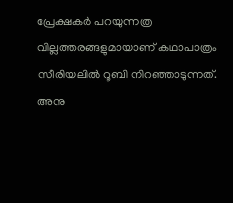പ്രേക്ഷകര്‍ പറയുന്നത്ര വില്ലത്തരങ്ങളുമായാണ് കഥാപാത്രം സീരിയലില്‍ റൂബി നിറഞ്ഞാടുന്നത്. അനു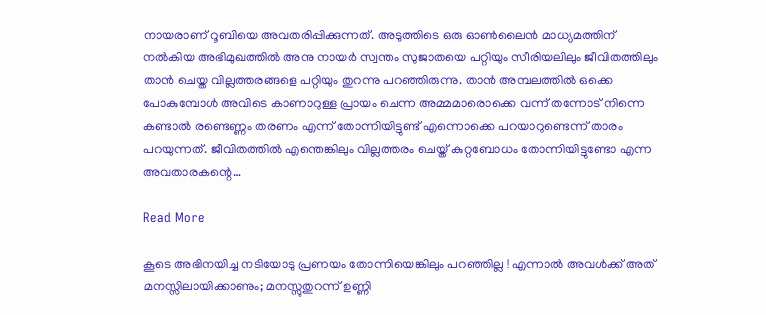നായരാണ് റൂബിയെ അവതരിപ്പിക്കുന്നത്. അടുത്തിടെ ഒരു ഓണ്‍ലൈന്‍ മാധ്യമത്തിന് നല്‍കിയ അഭിമുഖത്തില്‍ അനു നായര്‍ സ്വന്തം സുജാതയെ പറ്റിയും സീരിയലിലും ജീവിതത്തിലും താന്‍ ചെയ്ത വില്ലത്തരങ്ങളെ പറ്റിയും തുറന്നു പറഞ്ഞിരുന്നു. താന്‍ അമ്പലത്തില്‍ ഒക്കെ പോകുമ്പോള്‍ അവിടെ കാണാറുള്ള പ്രായം ചെന്ന അമ്മമാരൊക്കെ വന്ന് തന്നോട് നിന്നെ കണ്ടാല്‍ രണ്ടെണ്ണം തരണം എന്ന് തോന്നിയിട്ടുണ്ട് എന്നൊക്കെ പറയാറുണ്ടെന്ന് താരം പറയുന്നത്. ജീവിതത്തില്‍ എന്തെങ്കിലും വില്ലത്തരം ചെയ്ത് കുറ്റബോധം തോന്നിയിട്ടുണ്ടോ എന്ന അവതാരകന്റെ…

Read More

കൂടെ അഭിനയിച്ച നടിയോടു പ്രണയം തോന്നിയെങ്കിലും പറഞ്ഞില്ല ! എന്നാല്‍ അവള്‍ക്ക് അത് മനസ്സിലായിക്കാണും; മനസ്സുതുറന്ന് ഉണ്ണി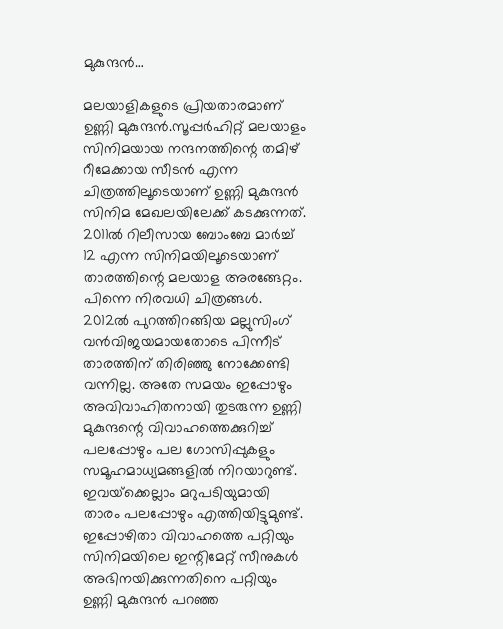മുകുന്ദന്‍…

മലയാളികളുടെ പ്രിയതാരമാണ് ഉണ്ണി മുകുന്ദന്‍.സൂപ്പര്‍ഹിറ്റ് മലയാളം സിനിമയായ നന്ദനത്തിന്റെ തമിഴ് റീമേക്കായ സീടന്‍ എന്ന ചിത്രത്തിലൂടെയാണ് ഉണ്ണി മുകുന്ദന്‍ സിനിമ മേഖലയിലേക്ക് കടക്കുന്നത്. 2011ല്‍ റിലീസായ ബോംബേ മാര്‍ച്ച് 12 എന്ന സിനിമയിലൂടെയാണ് താരത്തിന്റെ മലയാള അരങ്ങേറ്റം. പിന്നെ നിരവധി ചിത്രങ്ങള്‍. 2012ല്‍ പുറത്തിറങ്ങിയ മല്ലുസിംഗ് വന്‍വിജയമായതോടെ പിന്നീട് താരത്തിന് തിരിഞ്ഞു നോക്കേണ്ടി വന്നില്ല. അതേ സമയം ഇപ്പോഴും അവിവാഹിതനായി തുടരുന്ന ഉണ്ണി മുകുന്ദന്റെ വിവാഹത്തെക്കുറിച്ച് പലപ്പോഴും പല ഗോസിപ്പുകളും സമൂഹമാധ്യമങ്ങളില്‍ നിറയാറുണ്ട്. ഇവയ്‌ക്കെല്ലാം മറുപടിയുമായി താരം പലപ്പോഴും എത്തിയിട്ടുമുണ്ട്. ഇപ്പോഴിതാ വിവാഹത്തെ പറ്റിയും സിനിമയിലെ ഇന്റിമേറ്റ് സീനുകള്‍ അഭിനയിക്കുന്നതിനെ പറ്റിയും ഉണ്ണി മുകുന്ദന്‍ പറഞ്ഞ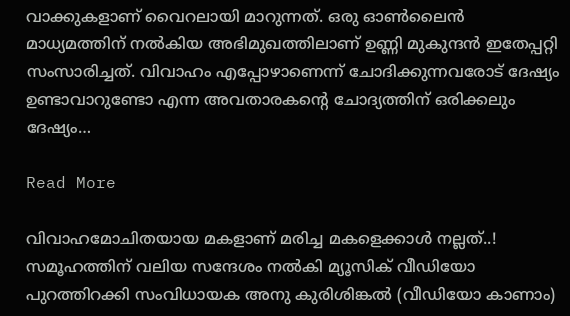വാക്കുകളാണ് വൈറലായി മാറുന്നത്. ഒരു ഓണ്‍ലൈന്‍ മാധ്യമത്തിന് നല്‍കിയ അഭിമുഖത്തിലാണ് ഉണ്ണി മുകുന്ദന്‍ ഇതേപ്പറ്റി സംസാരിച്ചത്. വിവാഹം എപ്പോഴാണെന്ന് ചോദിക്കുന്നവരോട് ദേഷ്യം ഉണ്ടാവാറുണ്ടോ എന്ന അവതാരകന്റെ ചോദ്യത്തിന് ഒരിക്കലും ദേഷ്യം…

Read More

വിവാഹമോചിതയായ മകളാണ് മരിച്ച മകളെക്കാള്‍ നല്ലത്..! സമൂഹത്തിന് വലിയ സന്ദേശം നല്‍കി മ്യൂസിക് വീഡിയോ പുറത്തിറക്കി സംവിധായക അനു കുരിശിങ്കല്‍ (വീഡിയോ കാണാം)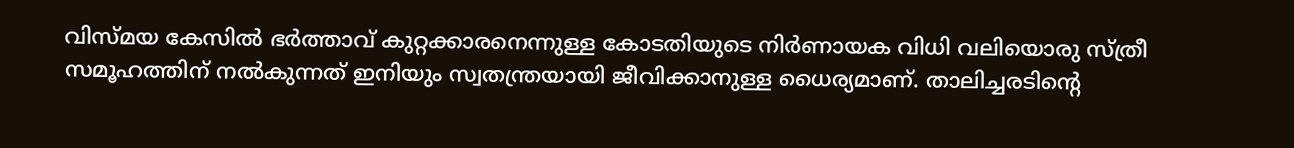വിസ്മയ കേസില്‍ ഭര്‍ത്താവ് കുറ്റക്കാരനെന്നുള്ള കോടതിയുടെ നിര്‍ണായക വിധി വലിയൊരു സ്ത്രീ സമൂഹത്തിന് നല്‍കുന്നത് ഇനിയും സ്വതന്ത്രയായി ജീവിക്കാനുള്ള ധൈര്യമാണ്. താലിച്ചരടിന്റെ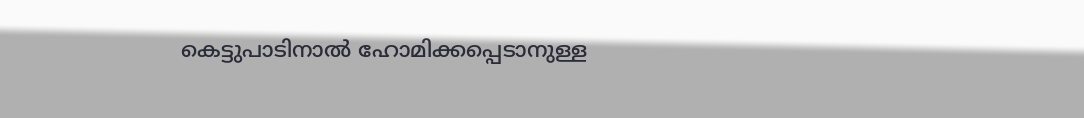കെട്ടുപാടിനാല്‍ ഹോമിക്കപ്പെടാനുള്ള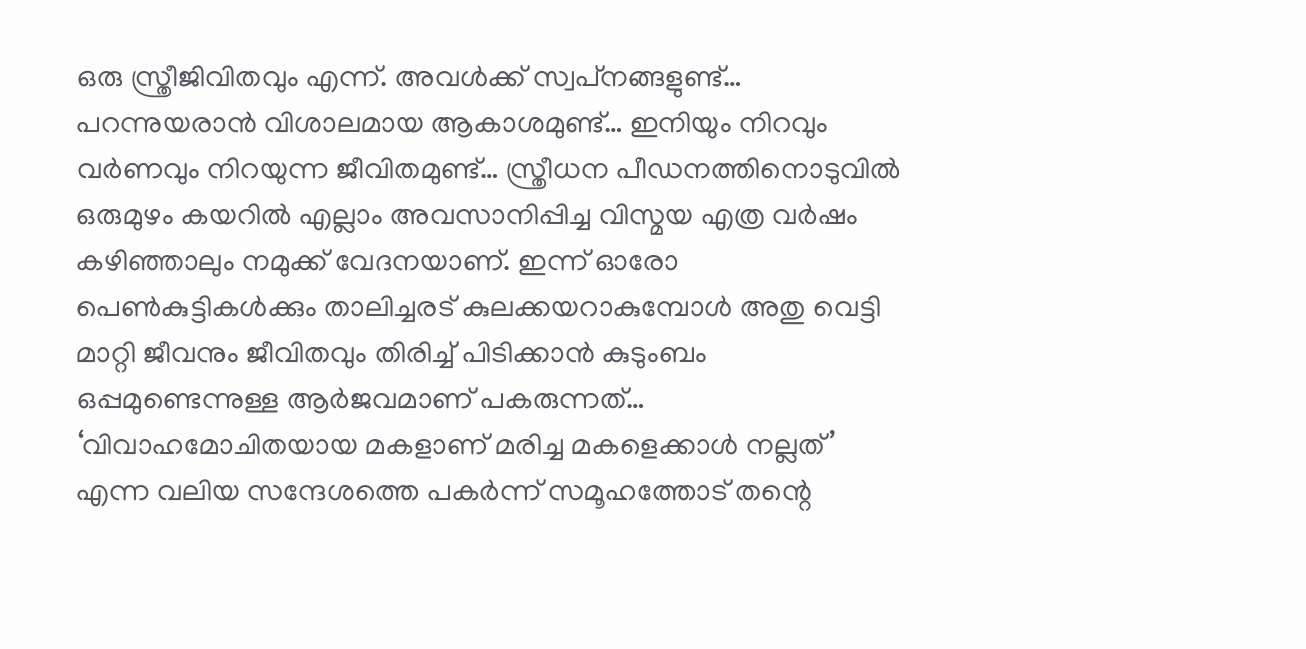ഒരു സ്ത്രീജിവിതവും എന്ന്. അവള്‍ക്ക് സ്വപ്‌നങ്ങളുണ്ട്… പറന്നുയരാന്‍ വിശാലമായ ആകാശമുണ്ട്… ഇനിയും നിറവും വര്‍ണവും നിറയുന്ന ജീവിതമുണ്ട്… സ്ത്രീധന പീഡനത്തിനൊടുവില്‍ ഒരുമുഴം കയറില്‍ എല്ലാം അവസാനിപ്പിച്ച വിസ്മയ എത്ര വര്‍ഷം കഴിഞ്ഞാലും നമുക്ക് വേദനയാണ്. ഇന്ന് ഓരോ പെണ്‍കുട്ടികള്‍ക്കും താലിച്ചരട് കുലക്കയറാകുമ്പോള്‍ അതു വെട്ടി മാറ്റി ജീവനും ജീവിതവും തിരിച്ച് പിടിക്കാന്‍ കുടുംബം ഒപ്പമുണ്ടെന്നുള്ള ആര്‍ജവമാണ് പകരുന്നത്… ‘വിവാഹമോചിതയായ മകളാണ് മരിച്ച മകളെക്കാള്‍ നല്ലത്’ എന്ന വലിയ സന്ദേശത്തെ പകര്‍ന്ന് സമൂഹത്തോട് തന്റെ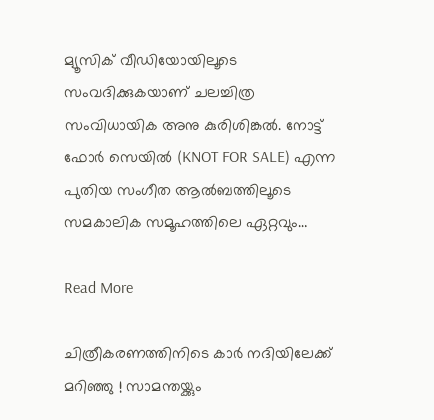മ്യൂസിക് വീഡിയോയിലൂടെ സംവദിക്കുകയാണ് ചലച്ചിത്ര സംവിധായിക അനു കുരിശിങ്കല്‍. നോട്ട് ഫോര്‍ സെയില്‍ (KNOT FOR SALE) എന്ന പുതിയ സംഗീത ആല്‍ബത്തിലൂടെ സമകാലിക സമൂഹത്തിലെ ഏറ്റവും…

Read More

ചിത്രീകരണത്തിനിടെ കാര്‍ നദിയിലേക്ക് മറിഞ്ഞു ! സാമന്തയ്ക്കും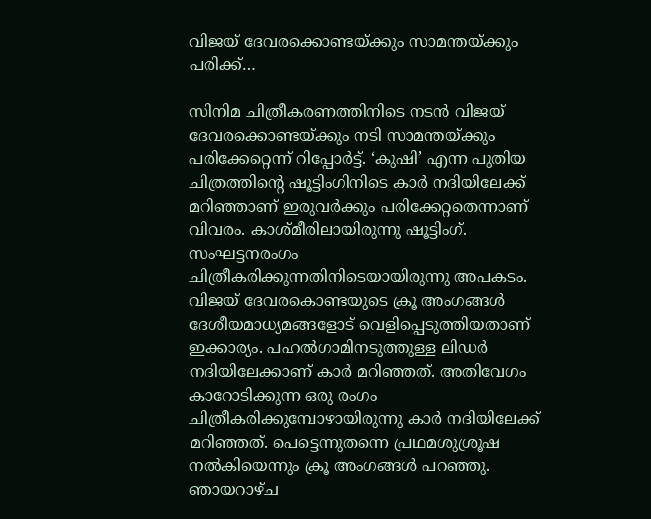വിജയ് ദേവരക്കൊണ്ടയ്ക്കും സാമന്തയ്ക്കും പരിക്ക്…

സിനിമ ചിത്രീകരണത്തിനിടെ നടന്‍ വിജയ് ദേവരക്കൊണ്ടയ്ക്കും നടി സാമന്തയ്ക്കും പരിക്കേറ്റെന്ന് റിപ്പോര്‍ട്ട്. ‘കുഷി’ എന്ന പുതിയ ചിത്രത്തിന്റെ ഷൂട്ടിംഗിനിടെ കാര്‍ നദിയിലേക്ക് മറിഞ്ഞാണ് ഇരുവര്‍ക്കും പരിക്കേറ്റതെന്നാണ് വിവരം. കാശ്മീരിലായിരുന്നു ഷൂട്ടിംഗ്. സംഘട്ടനരംഗം ചിത്രീകരിക്കുന്നതിനിടെയായിരുന്നു അപകടം. വിജയ് ദേവരകൊണ്ടയുടെ ക്രൂ അംഗങ്ങള്‍ ദേശീയമാധ്യമങ്ങളോട് വെളിപ്പെടുത്തിയതാണ് ഇക്കാര്യം. പഹല്‍ഗാമിനടുത്തുള്ള ലിഡര്‍ നദിയിലേക്കാണ് കാര്‍ മറിഞ്ഞത്. അതിവേഗം കാറോടിക്കുന്ന ഒരു രംഗം ചിത്രീകരിക്കുമ്പോഴായിരുന്നു കാര്‍ നദിയിലേക്ക് മറിഞ്ഞത്. പെട്ടെന്നുതന്നെ പ്രഥമശുശ്രൂഷ നല്‍കിയെന്നും ക്രൂ അംഗങ്ങള്‍ പറഞ്ഞു. ഞായറാഴ്ച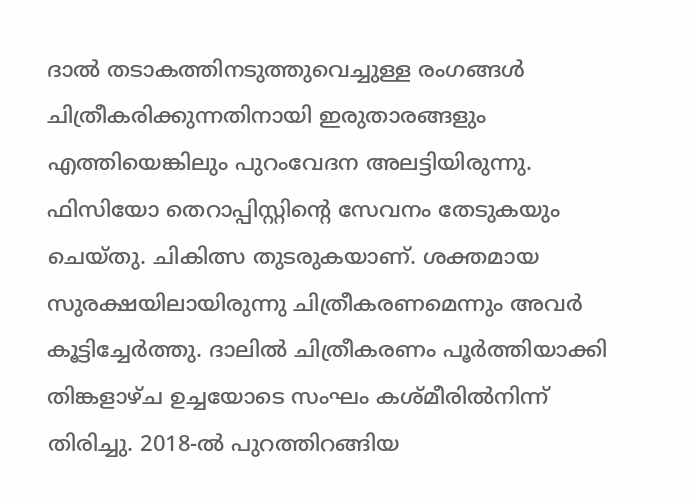ദാല്‍ തടാകത്തിനടുത്തുവെച്ചുള്ള രംഗങ്ങള്‍ ചിത്രീകരിക്കുന്നതിനായി ഇരുതാരങ്ങളും എത്തിയെങ്കിലും പുറംവേദന അലട്ടിയിരുന്നു. ഫിസിയോ തെറാപ്പിസ്റ്റിന്റെ സേവനം തേടുകയും ചെയ്തു. ചികിത്സ തുടരുകയാണ്. ശക്തമായ സുരക്ഷയിലായിരുന്നു ചിത്രീകരണമെന്നും അവര്‍ കൂട്ടിച്ചേര്‍ത്തു. ദാലില്‍ ചിത്രീകരണം പൂര്‍ത്തിയാക്കി തിങ്കളാഴ്ച ഉച്ചയോടെ സംഘം കശ്മീരില്‍നിന്ന് തിരിച്ചു. 2018-ല്‍ പുറത്തിറങ്ങിയ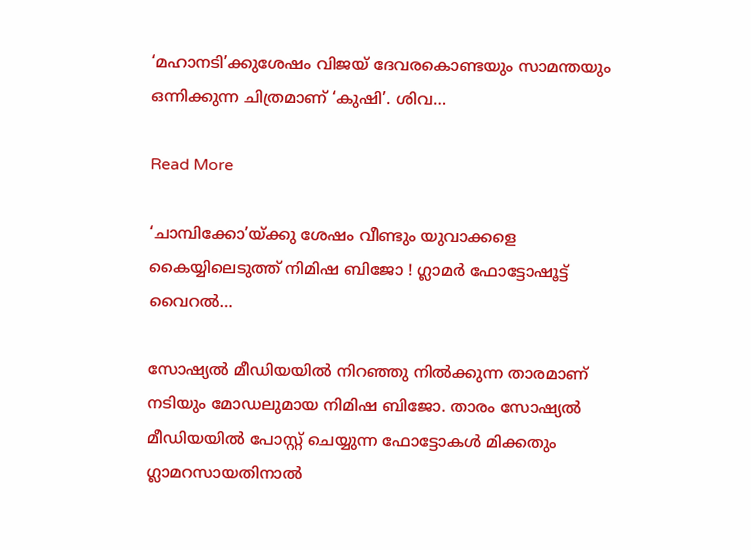‘മഹാനടി’ക്കുശേഷം വിജയ് ദേവരകൊണ്ടയും സാമന്തയും ഒന്നിക്കുന്ന ചിത്രമാണ് ‘കുഷി’. ശിവ…

Read More

‘ചാമ്പിക്കോ’യ്ക്കു ശേഷം വീണ്ടും യുവാക്കളെ കൈയ്യിലെടുത്ത് നിമിഷ ബിജോ ! ഗ്ലാമര്‍ ഫോട്ടോഷൂട്ട് വൈറല്‍…

സോഷ്യല്‍ മീഡിയയില്‍ നിറഞ്ഞു നില്‍ക്കുന്ന താരമാണ് നടിയും മോഡലുമായ നിമിഷ ബിജോ. താരം സോഷ്യല്‍ മീഡിയയില്‍ പോസ്റ്റ് ചെയ്യുന്ന ഫോട്ടോകള്‍ മിക്കതും ഗ്ലാമറസായതിനാല്‍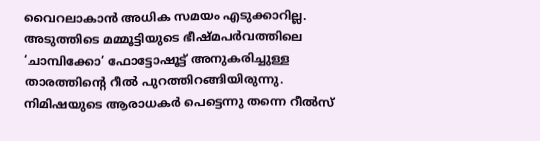വൈറലാകാന്‍ അധിക സമയം എടുക്കാറില്ല. അടുത്തിടെ മമ്മൂട്ടിയുടെ ഭീഷ്മപര്‍വത്തിലെ ‘ചാമ്പിക്കോ’ ഫോട്ടോഷൂട്ട് അനുകരിച്ചുള്ള താരത്തിന്റെ റീല്‍ പുറത്തിറങ്ങിയിരുന്നു. നിമിഷയുടെ ആരാധകര്‍ പെട്ടെന്നു തന്നെ റീല്‍സ്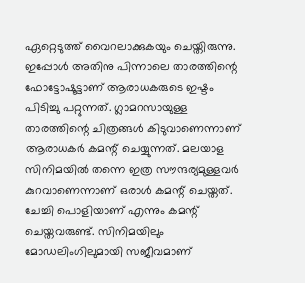ഏറ്റെടുത്ത് വൈറലാക്കുകയും ചെയ്തിരുന്നു. ഇപ്പോള്‍ അതിനു പിന്നാലെ താരത്തിന്റെ ഫോട്ടോഷൂട്ടാണ് ആരാധകരുടെ ഇഷ്ടം പിടിച്ചു പറ്റുന്നത്. ഗ്ലാമറസായുള്ള താരത്തിന്റെ ചിത്രങ്ങള്‍ കിടുവാണെന്നാണ് ആരാധകര്‍ കമന്റ് ചെയ്യുന്നത്. മലയാള സിനിമയില്‍ തന്നെ ഇത്ര സൗന്ദര്യമുള്ളവര്‍ കുറവാണെന്നാണ് ഒരാള്‍ കമന്റ് ചെയ്തത്. ചേച്ചി പൊളിയാണ് എന്നും കമന്റ് ചെയ്തവരുണ്ട്. സിനിമയിലും മോഡലിംഗിലുമായി സജീവമാണ്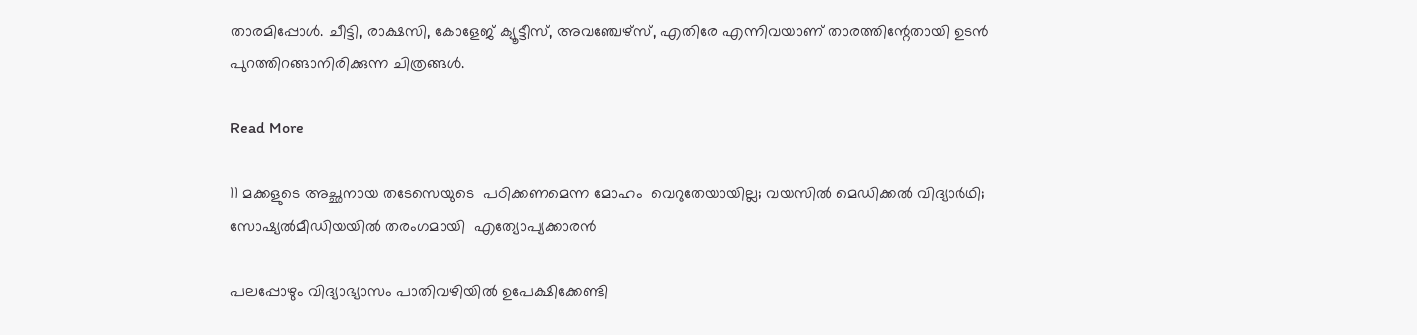താരമിപ്പോള്‍. ചീട്ടി, രാക്ഷസി, കോളേജ് ക്യൂട്ടീസ്, അവഞ്ചേഴ്‌സ്, എതിരേ എന്നിവയാണ് താരത്തിന്റേതായി ഉടന്‍ പുറത്തിറങ്ങാനിരിക്കുന്ന ചിത്രങ്ങള്‍.

Read More

11 മക്കളുടെ അച്ഛനായ തടേസെയുടെ  പഠിക്കണമെന്ന മോഹം  വെറുതേയായില്ല; വയസില്‍ മെഡിക്കല്‍ വിദ്യാര്‍ഥി; സോഷ്യല്‍മീഡിയയില്‍ തരംഗമായി  എത്യോപ്യക്കാരന്‍

പലപ്പോഴും വിദ്യാഭ്യാസം പാതിവഴിയില്‍ ഉപേക്ഷിക്കേണ്ടി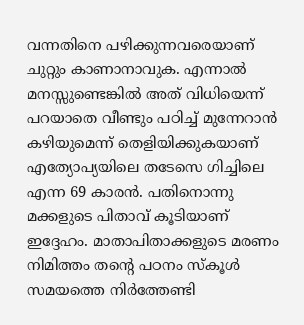വന്നതിനെ പഴിക്കുന്നവരെയാണ് ചുറ്റും കാണാനാവുക. എന്നാല്‍ മനസ്സുണ്ടെങ്കില്‍ അത് വിധിയെന്ന് പറയാതെ വീണ്ടും പഠിച്ച് മുന്നേറാന്‍ കഴിയുമെന്ന് തെളിയിക്കുകയാണ് എത്യോപ്യയിലെ തടേസെ ഗിച്ചിലെ എന്ന 69 കാരന്‍. പതിനൊന്നു മക്കളുടെ പിതാവ് കൂടിയാണ് ഇദ്ദേഹം. മാതാപിതാക്കളുടെ മരണം നിമിത്തം തന്‍റെ പഠനം സ്കൂള്‍ സമയത്തെ നിര്‍ത്തേണ്ടി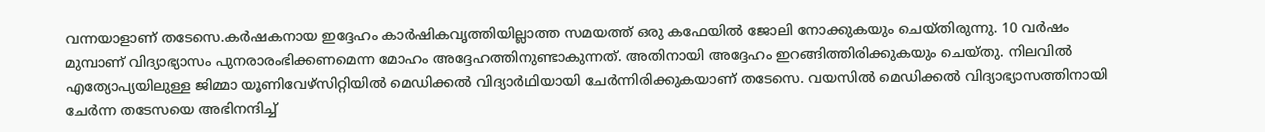വന്നയാളാണ് തടേസെ.കര്‍ഷകനായ ഇദ്ദേഹം കാര്‍ഷികവൃത്തിയില്ലാത്ത സമയത്ത് ഒരു കഫേയില്‍ ജോലി നോക്കുകയും ചെയ്തിരുന്നു. 10 വര്‍ഷം മുമ്പാണ് വിദ്യാഭ്യാസം പുനരാരംഭിക്കണമെന്ന മോഹം അദ്ദേഹത്തിനുണ്ടാകുന്നത്. അതിനായി അദ്ദേഹം ഇറങ്ങിത്തിരിക്കുകയും ചെയ്തു. നിലവില്‍ എത്യോപ്യയിലുള്ള ജിമ്മാ യൂണിവേഴ്സിറ്റിയില്‍ മെഡിക്കല്‍ വിദ്യാര്‍ഥിയായി ചേര്‍ന്നിരിക്കുകയാണ് തടേസെ. വയസില്‍ മെഡിക്കല്‍ വിദ്യാഭ്യാസത്തിനായി ചേര്‍ന്ന തടേസയെ അഭിനന്ദിച്ച്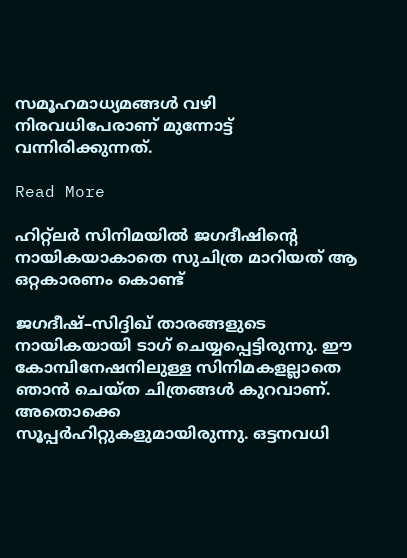സമൂഹമാധ്യമങ്ങള്‍ വഴി നിരവധിപേരാണ് മുന്നോട്ട് വന്നിരിക്കുന്നത്.

Read More

ഹിറ്റ്ലർ സിനിമയിൽ ജഗദീഷിന്‍റെ നായികയാകാതെ സുചിത്ര മാറിയത് ആ ഒറ്റകാരണം കൊണ്ട്

ജഗദീഷ്–സിദ്ദിഖ് താരങ്ങളുടെ നായികയായി ടാഗ് ചെയ്യപ്പെട്ടിരുന്നു. ഈ കോമ്പിനേഷനിലുള്ള സിനിമകളല്ലാതെ ഞാൻ ചെയ്ത ചിത്രങ്ങൾ കുറവാണ്. അതൊക്കെ സൂപ്പർഹിറ്റുകളുമായിരുന്നു. ഒട്ടനവധി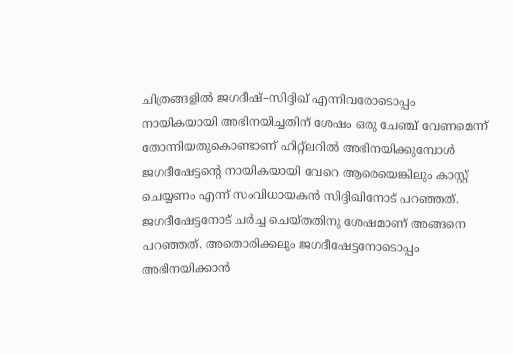ചിത്രങ്ങളിൽ ജഗദീഷ്–സിദ്ദിഖ് എന്നിവരോടൊപ്പം നായികയായി അഭിനയിച്ചതിന് ശേഷം ഒരു ചേഞ്ച് വേണമെന്ന് തോന്നിയതുകൊണ്ടാണ് ഹിറ്റ്ലറിൽ അഭിനയിക്കുമ്പോൾ ജഗദീഷേട്ടന്‍റെ നായികയായി വേറെ ആരെയെങ്കിലും കാസ്റ്റ് ചെയ്യണം എന്ന് സംവിധായകൻ സിദ്ദിഖിനോട് പറഞ്ഞത്. ജഗദീഷേട്ടനോട് ചർച്ച ചെയ്തതിനു ശേഷമാണ് അങ്ങനെ പറഞ്ഞത്. അതൊരിക്കലും ജഗദീഷേട്ടനോടൊപ്പം അഭിനയിക്കാൻ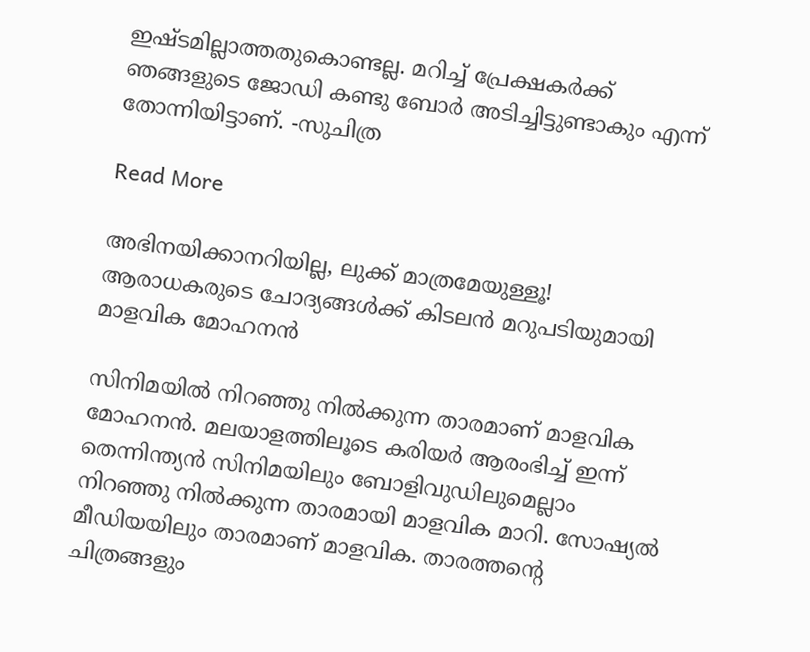ഇഷ്ടമില്ലാത്തതുകൊണ്ടല്ല. മറിച്ച് പ്രേക്ഷകർക്ക് ഞങ്ങളുടെ ജോഡി കണ്ടു ബോർ അടിച്ചിട്ടുണ്ടാകും എന്ന് തോന്നിയിട്ടാണ്. -സുചിത്ര

Read More

അഭിനയിക്കാനറിയില്ല, ലുക്ക് മാത്രമേയുള്ളൂ! ആരാധകരുടെ ചോദ്യങ്ങൾക്ക് കിടലൻ മറുപടിയുമായി മാളവിക മോഹനൻ‌

സിനിമയിൽ നിറഞ്ഞു നിൽക്കുന്ന താരമാണ് മാളവിക മോഹനന്‍. മലയാളത്തിലൂടെ കരിയര്‍ ആരംഭിച്ച് ഇന്ന് തെന്നിന്ത്യന്‍ സിനിമയിലും ബോളിവുഡിലുമെല്ലാം നിറഞ്ഞു നില്‍ക്കുന്ന താരമായി മാളവിക മാറി. സോഷ്യല്‍ മീഡിയയിലും താരമാണ് മാളവിക. താരത്തന്‍റെ ചിത്രങ്ങളും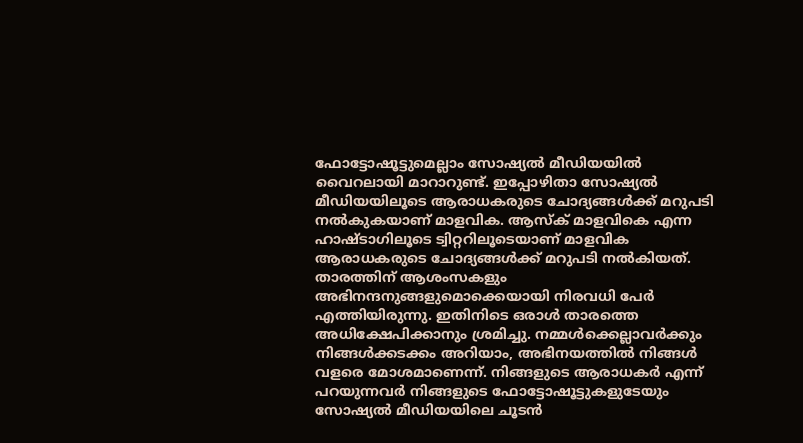ഫോട്ടോഷൂട്ടുമെല്ലാം സോഷ്യല്‍ മീഡിയയില്‍ വൈറലായി മാറാറുണ്ട്. ഇപ്പോഴിതാ സോഷ്യല്‍ മീഡിയയിലൂടെ ആരാധകരുടെ ചോദ്യങ്ങള്‍ക്ക് മറുപടി നല്‍കുകയാണ് മാളവിക. ആസ്‌ക് മാളവികെ എന്ന ഹാഷ്ടാഗിലൂടെ ട്വിറ്ററിലൂടെയാണ് മാളവിക ആരാധകരുടെ ചോദ്യങ്ങള്‍ക്ക് മറുപടി നല്‍കിയത്. താരത്തിന് ആശംസകളും അഭിനന്ദനുങ്ങളുമൊക്കെയായി നിരവധി പേര്‍ എത്തിയിരുന്നു. ഇതിനിടെ ഒരാള്‍ താരത്തെ അധിക്ഷേപിക്കാനും ശ്രമിച്ചു. നമ്മള്‍ക്കെല്ലാവര്‍ക്കും നിങ്ങള്‍ക്കടക്കം അറിയാം, അഭിനയത്തില്‍ നിങ്ങള്‍ വളരെ മോശമാണെന്ന്. നിങ്ങളുടെ ആരാധകര്‍ എന്ന് പറയുന്നവര്‍ നിങ്ങളുടെ ഫോട്ടോഷൂട്ടുകളുടേയും സോഷ്യല്‍ മീഡിയയിലെ ചൂടന്‍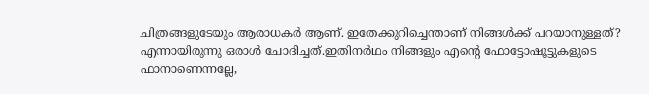ചിത്രങ്ങളുടേയും ആരാധകര്‍ ആണ്. ഇതേക്കുറിച്ചെന്താണ് നിങ്ങള്‍ക്ക് പറയാനുള്ളത്? എന്നായിരുന്നു ഒരാൾ ചോദിച്ചത്.ഇതിനര്‍ഥം നിങ്ങളും എന്‍റെ ഫോട്ടോഷൂട്ടുകളുടെ ഫാനാണെന്നല്ലേ,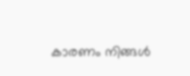കാരണം നിങ്ങള്‍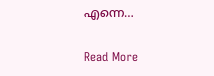എന്നെ…

Read More